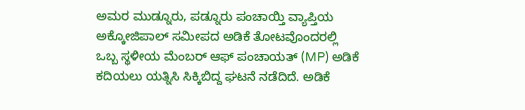ಅಮರ ಮುಡ್ನೂರು, ಪಡ್ನೂರು ಪಂಚಾಯ್ತಿ ವ್ಯಾಪ್ತಿಯ ಅಕ್ಕೋಜಿಪಾಲ್ ಸಮೀಪದ ಅಡಿಕೆ ತೋಟವೊಂದರಲ್ಲಿ ಒಬ್ಬ ಸ್ಥಳೀಯ ಮೆಂಬರ್ ಆಫ್ ಪಂಚಾಯತ್ (MP) ಅಡಿಕೆ ಕದಿಯಲು ಯತ್ನಿಸಿ ಸಿಕ್ಕಿಬಿದ್ದ ಘಟನೆ ನಡೆದಿದೆ. ಅಡಿಕೆ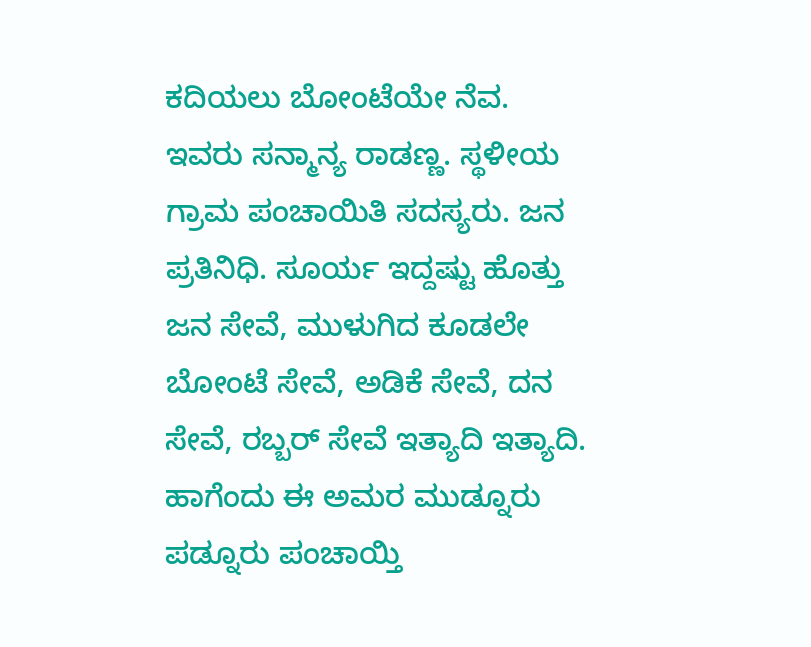ಕದಿಯಲು ಬೋಂಟೆಯೇ ನೆವ.
ಇವರು ಸನ್ಮಾನ್ಯ ರಾಡಣ್ಣ. ಸ್ಥಳೀಯ ಗ್ರಾಮ ಪಂಚಾಯಿತಿ ಸದಸ್ಯರು. ಜನ ಪ್ರತಿನಿಧಿ. ಸೂರ್ಯ ಇದ್ದಷ್ಟು ಹೊತ್ತು ಜನ ಸೇವೆ, ಮುಳುಗಿದ ಕೂಡಲೇ ಬೋಂಟೆ ಸೇವೆ, ಅಡಿಕೆ ಸೇವೆ, ದನ ಸೇವೆ, ರಬ್ಬರ್ ಸೇವೆ ಇತ್ಯಾದಿ ಇತ್ಯಾದಿ. ಹಾಗೆಂದು ಈ ಅಮರ ಮುಡ್ನೂರು ಪಡ್ನೂರು ಪಂಚಾಯ್ತಿ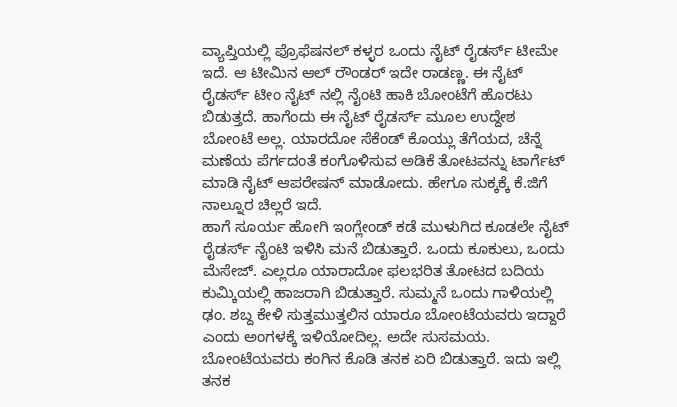ವ್ಯಾಪ್ತಿಯಲ್ಲಿ ಪ್ರೊಫೆಷನಲ್ ಕಳ್ಳರ ಒಂದು ನೈಟ್ ರೈಡರ್ಸ್ ಟೀಮೇ ಇದೆ. ಆ ಟೀಮಿನ ಆಲ್ ರೌಂಡರ್ ಇದೇ ರಾಡಣ್ಣ. ಈ ನೈಟ್ ರೈಡರ್ಸ್ ಟೀಂ ನೈಟ್ ನಲ್ಲಿ ನೈಂಟಿ ಹಾಕಿ ಬೋಂಟೆಗೆ ಹೊರಟು ಬಿಡುತ್ತದೆ. ಹಾಗೆಂದು ಈ ನೈಟ್ ರೈಡರ್ಸ್ ಮೂಲ ಉದ್ದೇಶ ಬೋಂಟೆ ಅಲ್ಲ. ಯಾರದೋ ಸೆಕೆಂಡ್ ಕೊಯ್ಲು ತೆಗೆಯದ, ಚೆನ್ನೆ ಮಣೆಯ ಪೆರ್ಗದಂತೆ ಕಂಗೊಳಿಸುವ ಅಡಿಕೆ ತೋಟವನ್ನು ಟಾರ್ಗೆಟ್ ಮಾಡಿ ನೈಟ್ ಆಪರೇಷನ್ ಮಾಡೋದು. ಹೇಗೂ ಸುಕ್ಕಕ್ಕೆ ಕೆ.ಜಿಗೆ ನಾಲ್ನೂರ ಚಿಲ್ಲರೆ ಇದೆ.
ಹಾಗೆ ಸೂರ್ಯ ಹೋಗಿ ಇಂಗ್ಲೇಂಡ್ ಕಡೆ ಮುಳುಗಿದ ಕೂಡಲೇ ನೈಟ್ ರೈಡರ್ಸ್ ನೈಂಟಿ ಇಳಿಸಿ ಮನೆ ಬಿಡುತ್ತಾರೆ. ಒಂದು ಕೂಕುಲು, ಒಂದು ಮೆಸೇಜ್. ಎಲ್ಲರೂ ಯಾರಾದೋ ಫಲಭರಿತ ತೋಟದ ಬದಿಯ ಕುಮ್ಕಿಯಲ್ಲಿ ಹಾಜರಾಗಿ ಬಿಡುತ್ತಾರೆ. ಸುಮ್ಮನೆ ಒಂದು ಗಾಳಿಯಲ್ಲಿ ಢಂ. ಶಬ್ದ ಕೇಳಿ ಸುತ್ತಮುತ್ತಲಿನ ಯಾರೂ ಬೋಂಟೆಯವರು ಇದ್ದಾರೆ ಎಂದು ಅಂಗಳಕ್ಕೆ ಇಳಿಯೋದಿಲ್ಲ. ಅದೇ ಸುಸಮಯ. ಬೋಂಟೆಯವರು ಕಂಗಿನ ಕೊಡಿ ತನಕ ಏರಿ ಬಿಡುತ್ತಾರೆ. ಇದು ಇಲ್ಲಿ ತನಕ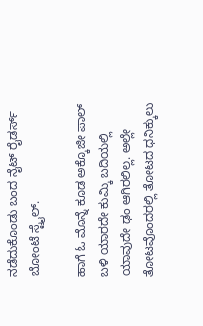ನಡೆದುಕೊಂಡು ಬಂದ ನೈಟ್ ರೈಡರ್ಸ್ ಬೋಂಟೆ ಸ್ಟೈಲ್.

ಹಾಗೆ ಓ ಮೊನ್ನೆ ಕೂಡ ಅಕ್ಕೊಜೀ ಪಾಲ್ ಬಳಿ ಯಾರದೇ ಕುಮ್ಕಿ ಬದಿಯಲ್ಲಿ ಯಾವುದೇ ಢಂ ಆಗಿರಲಿಲ್ಲ. ಅಲ್ಲೇ ತೋಟವೊಂದರಲ್ಲಿ ತೋಟದ ಧನಿಕ್ಕುಲು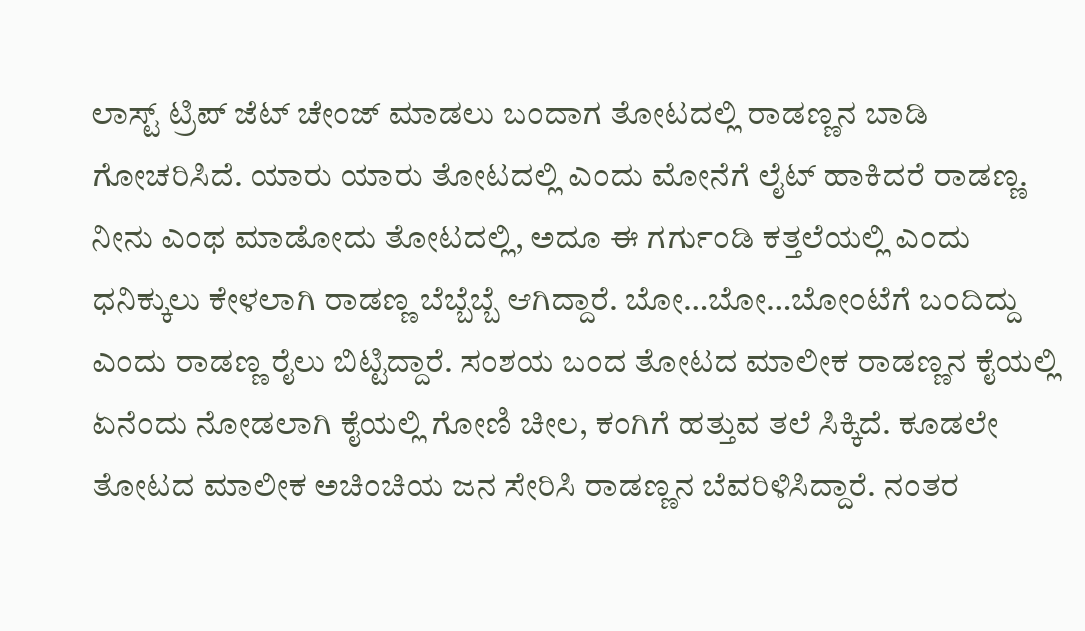ಲಾಸ್ಟ್ ಟ್ರಿಪ್ ಜೆಟ್ ಚೇಂಜ್ ಮಾಡಲು ಬಂದಾಗ ತೋಟದಲ್ಲಿ ರಾಡಣ್ಣನ ಬಾಡಿ ಗೋಚರಿಸಿದೆ. ಯಾರು ಯಾರು ತೋಟದಲ್ಲಿ ಎಂದು ಮೋನೆಗೆ ಲೈಟ್ ಹಾಕಿದರೆ ರಾಡಣ್ಣ. ನೀನು ಎಂಥ ಮಾಡೋದು ತೋಟದಲ್ಲಿ, ಅದೂ ಈ ಗರ್ಗುಂಡಿ ಕತ್ತಲೆಯಲ್ಲಿ ಎಂದು ಧನಿಕ್ಕುಲು ಕೇಳಲಾಗಿ ರಾಡಣ್ಣ ಬೆಬ್ಬೆಬ್ಬೆ ಆಗಿದ್ದಾರೆ. ಬೋ…ಬೋ…ಬೋಂಟೆಗೆ ಬಂದಿದ್ದು ಎಂದು ರಾಡಣ್ಣ ರೈಲು ಬಿಟ್ಟಿದ್ದಾರೆ. ಸಂಶಯ ಬಂದ ತೋಟದ ಮಾಲೀಕ ರಾಡಣ್ಣನ ಕೈಯಲ್ಲಿ ಏನೆಂದು ನೋಡಲಾಗಿ ಕೈಯಲ್ಲಿ ಗೋಣಿ ಚೀಲ, ಕಂಗಿಗೆ ಹತ್ತುವ ತಲೆ ಸಿಕ್ಕಿದೆ. ಕೂಡಲೇ ತೋಟದ ಮಾಲೀಕ ಅಚಿಂಚಿಯ ಜನ ಸೇರಿಸಿ ರಾಡಣ್ಣನ ಬೆವರಿಳಿಸಿದ್ದಾರೆ. ನಂತರ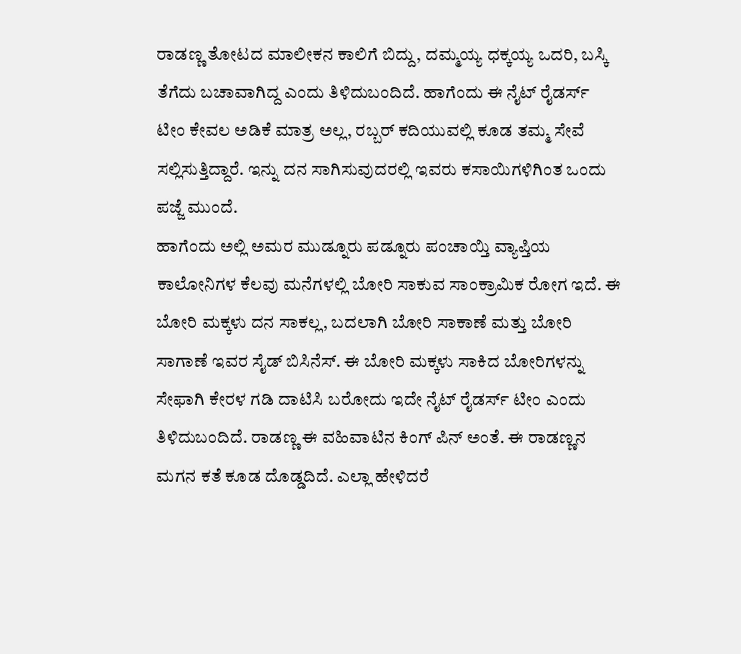ರಾಡಣ್ಣ ತೋಟದ ಮಾಲೀಕನ ಕಾಲಿಗೆ ಬಿದ್ದು, ದಮ್ಮಯ್ಯ ಧಕ್ಕಯ್ಯ ಒದರಿ, ಬಸ್ಕಿ ತೆಗೆದು ಬಚಾವಾಗಿದ್ದ ಎಂದು ತಿಳಿದುಬಂದಿದೆ. ಹಾಗೆಂದು ಈ ನೈಟ್ ರೈಡರ್ಸ್ ಟೀಂ ಕೇವಲ ಅಡಿಕೆ ಮಾತ್ರ ಅಲ್ಲ, ರಬ್ಬರ್ ಕದಿಯುವಲ್ಲಿ ಕೂಡ ತಮ್ಮ ಸೇವೆ ಸಲ್ಲಿಸುತ್ತಿದ್ದಾರೆ. ಇನ್ನು ದನ ಸಾಗಿಸುವುದರಲ್ಲಿ ಇವರು ಕಸಾಯಿಗಳಿಗಿಂತ ಒಂದು ಪಜ್ಜೆ ಮುಂದೆ.
ಹಾಗೆಂದು ಅಲ್ಲಿ ಅಮರ ಮುಡ್ನೂರು ಪಡ್ನೂರು ಪಂಚಾಯ್ತಿ ವ್ಯಾಪ್ತಿಯ ಕಾಲೋನಿಗಳ ಕೆಲವು ಮನೆಗಳಲ್ಲಿ ಬೋರಿ ಸಾಕುವ ಸಾಂಕ್ರಾಮಿಕ ರೋಗ ಇದೆ. ಈ ಬೋರಿ ಮಕ್ಕಳು ದನ ಸಾಕಲ್ಲ, ಬದಲಾಗಿ ಬೋರಿ ಸಾಕಾಣೆ ಮತ್ತು ಬೋರಿ ಸಾಗಾಣೆ ಇವರ ಸೈಡ್ ಬಿಸಿನೆಸ್. ಈ ಬೋರಿ ಮಕ್ಕಳು ಸಾಕಿದ ಬೋರಿಗಳನ್ನು ಸೇಫಾಗಿ ಕೇರಳ ಗಡಿ ದಾಟಿಸಿ ಬರೋದು ಇದೇ ನೈಟ್ ರೈಡರ್ಸ್ ಟೀಂ ಎಂದು ತಿಳಿದುಬಂದಿದೆ. ರಾಡಣ್ಣ ಈ ವಹಿವಾಟಿನ ಕಿಂಗ್ ಪಿನ್ ಅಂತೆ. ಈ ರಾಡಣ್ಣನ ಮಗನ ಕತೆ ಕೂಡ ದೊಡ್ಡದಿದೆ. ಎಲ್ಲಾ ಹೇಳಿದರೆ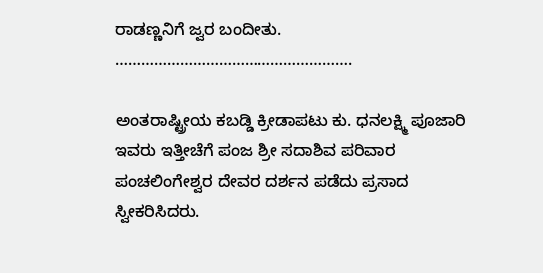ರಾಡಣ್ಣನಿಗೆ ಜ್ವರ ಬಂದೀತು.
……………………………………………….

ಅಂತರಾಷ್ಟ್ರೀಯ ಕಬಡ್ಡಿ ಕ್ರೀಡಾಪಟು ಕು. ಧನಲಕ್ಷ್ಮಿ ಪೂಜಾರಿ ಇವರು ಇತ್ತೀಚೆಗೆ ಪಂಜ ಶ್ರೀ ಸದಾಶಿವ ಪರಿವಾರ ಪಂಚಲಿಂಗೇಶ್ವರ ದೇವರ ದರ್ಶನ ಪಡೆದು ಪ್ರಸಾದ ಸ್ವೀಕರಿಸಿದರು.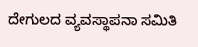ದೇಗುಲದ ವ್ಯವಸ್ಥಾಪನಾ ಸಮಿತಿ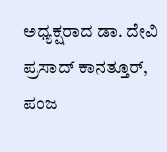ಅಧ್ಯಕ್ಷರಾದ ಡಾ. ದೇವಿ ಪ್ರಸಾದ್ ಕಾನತ್ತೂರ್, ಪಂಜ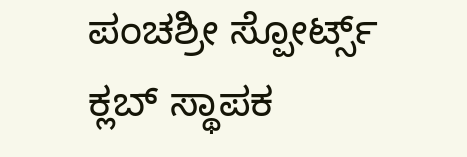ಪಂಚಶ್ರೀ ಸ್ಪೋರ್ಟ್ಸ್ ಕ್ಲಬ್ ಸ್ಥಾಪಕ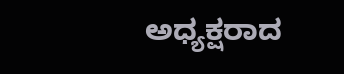ಅಧ್ಯಕ್ಷರಾದ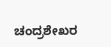ಚಂದ್ರಶೇಖರ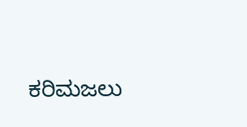ಕರಿಮಜಲು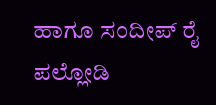ಹಾಗೂ ಸಂದೀಪ್ ರೈ ಪಲ್ಲೋಡಿ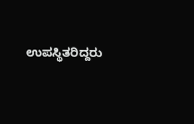ಉಪಸ್ಥಿತರಿದ್ದರು